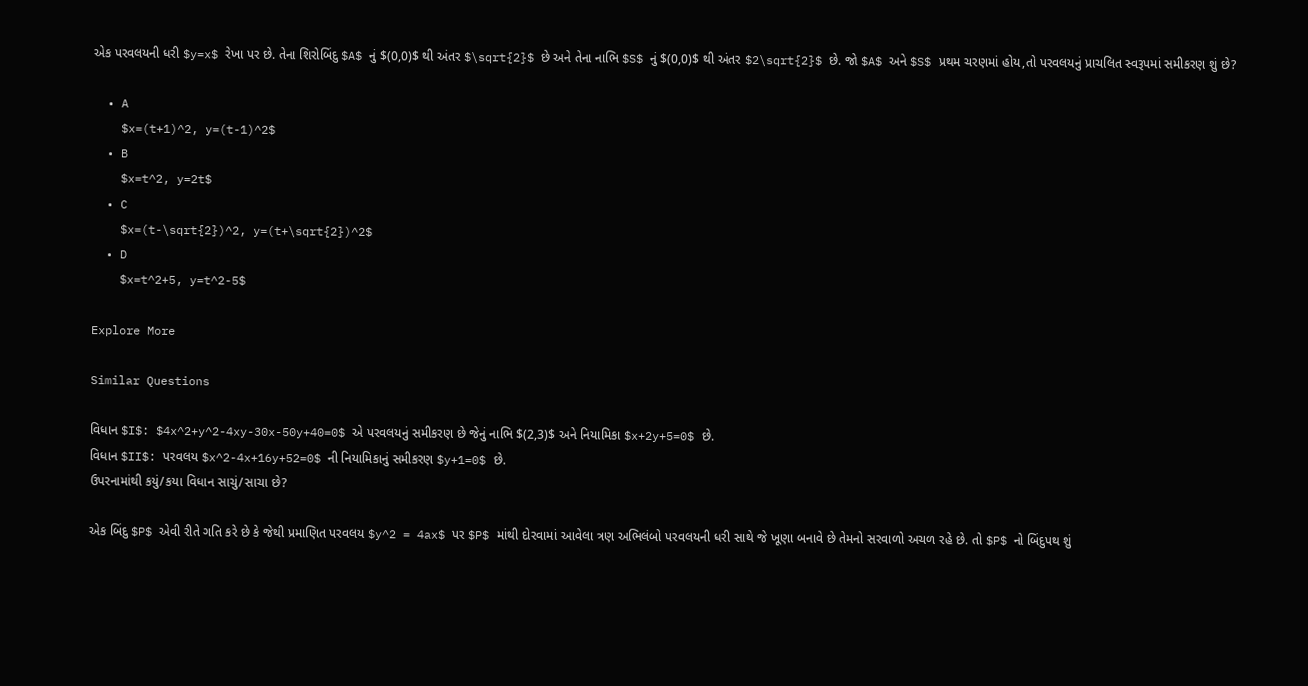એક પરવલયની ધરી $y=x$ રેખા પર છે. તેના શિરોબિંદુ $A$ નું $(0,0)$ થી અંતર $\sqrt{2}$ છે અને તેના નાભિ $S$ નું $(0,0)$ થી અંતર $2\sqrt{2}$ છે. જો $A$ અને $S$ પ્રથમ ચરણમાં હોય,તો પરવલયનું પ્રાચલિત સ્વરૂપમાં સમીકરણ શું છે?

  • A
    $x=(t+1)^2, y=(t-1)^2$
  • B
    $x=t^2, y=2t$
  • C
    $x=(t-\sqrt{2})^2, y=(t+\sqrt{2})^2$
  • D
    $x=t^2+5, y=t^2-5$

Explore More

Similar Questions

વિધાન $I$: $4x^2+y^2-4xy-30x-50y+40=0$ એ પરવલયનું સમીકરણ છે જેનું નાભિ $(2,3)$ અને નિયામિકા $x+2y+5=0$ છે.
વિધાન $II$: પરવલય $x^2-4x+16y+52=0$ ની નિયામિકાનું સમીકરણ $y+1=0$ છે.
ઉપરનામાંથી કયું/કયા વિધાન સાચું/સાચા છે?

એક બિંદુ $P$ એવી રીતે ગતિ કરે છે કે જેથી પ્રમાણિત પરવલય $y^2 = 4ax$ પર $P$ માંથી દોરવામાં આવેલા ત્રણ અભિલંબો પરવલયની ધરી સાથે જે ખૂણા બનાવે છે તેમનો સરવાળો અચળ રહે છે. તો $P$ નો બિંદુપથ શું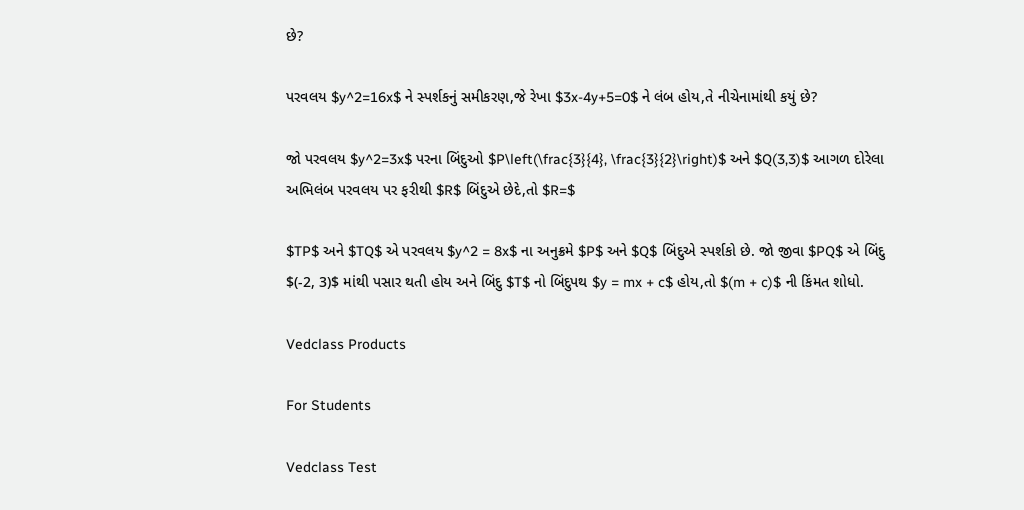છે?

પરવલય $y^2=16x$ ને સ્પર્શકનું સમીકરણ,જે રેખા $3x-4y+5=0$ ને લંબ હોય,તે નીચેનામાંથી કયું છે?

જો પરવલય $y^2=3x$ પરના બિંદુઓ $P\left(\frac{3}{4}, \frac{3}{2}\right)$ અને $Q(3,3)$ આગળ દોરેલા અભિલંબ પરવલય પર ફરીથી $R$ બિંદુએ છેદે,તો $R=$

$TP$ અને $TQ$ એ પરવલય $y^2 = 8x$ ના અનુક્રમે $P$ અને $Q$ બિંદુએ સ્પર્શકો છે. જો જીવા $PQ$ એ બિંદુ $(-2, 3)$ માંથી પસાર થતી હોય અને બિંદુ $T$ નો બિંદુપથ $y = mx + c$ હોય,તો $(m + c)$ ની કિંમત શોધો.

Vedclass Products

For Students

Vedclass Test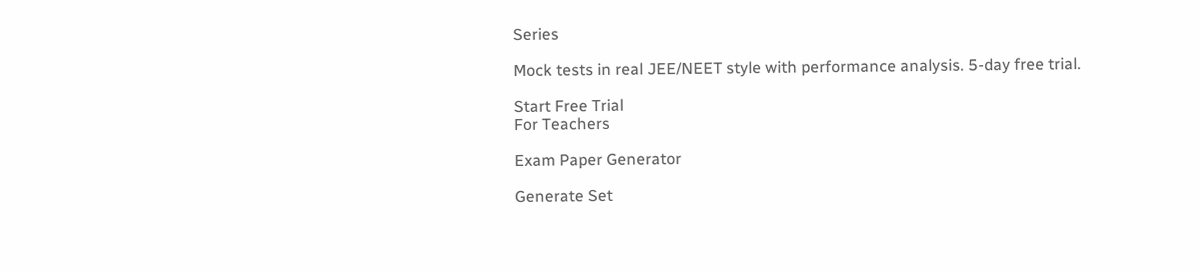Series

Mock tests in real JEE/NEET style with performance analysis. 5-day free trial.

Start Free Trial
For Teachers

Exam Paper Generator

Generate Set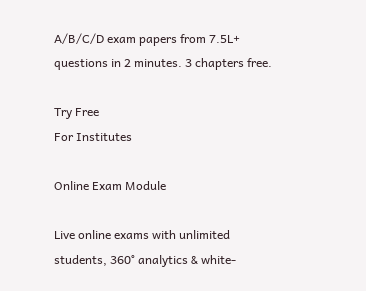A/B/C/D exam papers from 7.5L+ questions in 2 minutes. 3 chapters free.

Try Free
For Institutes

Online Exam Module

Live online exams with unlimited students, 360° analytics & white-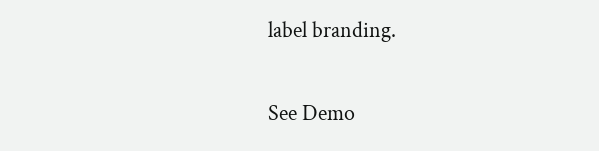label branding.

See Demo